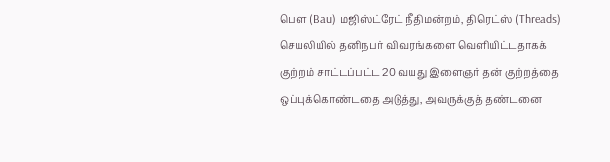பெள (Bau) மஜிஸ்ட்ரேட் நீதிமன்றம், திரெட்ஸ் (Threads) செயலியில் தனிநபர் விவரங்களை வெளியிட்டதாகக் குற்றம் சாட்டப்பட்ட 20 வயது இளைஞர் தன் குற்றத்தை ஒப்புக்கொண்டதை அடுத்து, அவருக்குத் தண்டனை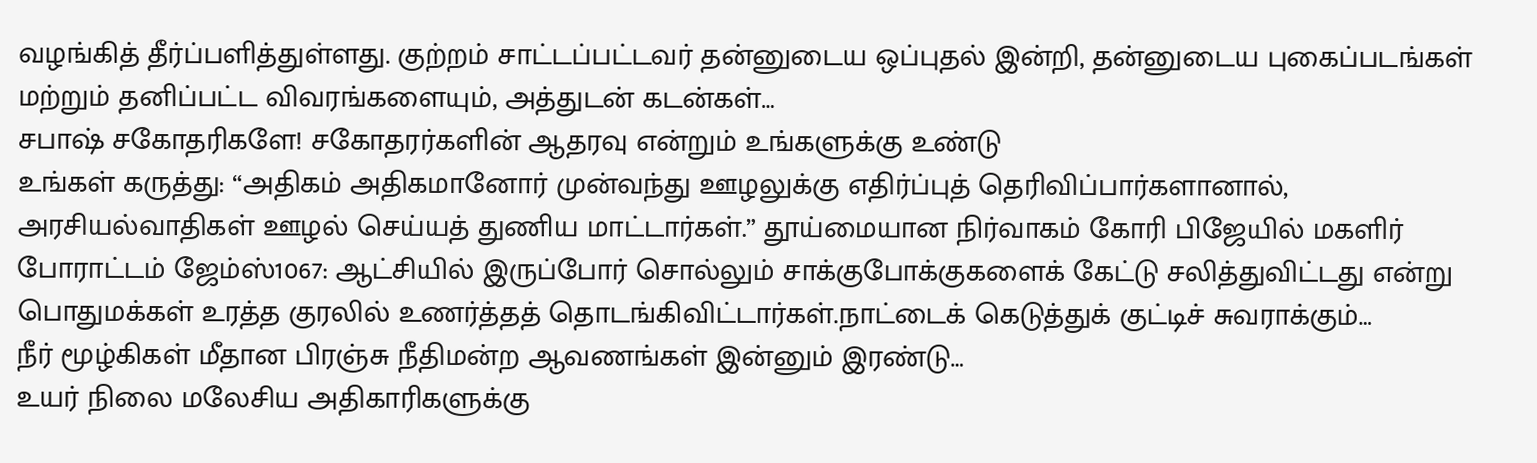வழங்கித் தீர்ப்பளித்துள்ளது. குற்றம் சாட்டப்பட்டவர் தன்னுடைய ஒப்புதல் இன்றி, தன்னுடைய புகைப்படங்கள் மற்றும் தனிப்பட்ட விவரங்களையும், அத்துடன் கடன்கள்…
சபாஷ் சகோதரிகளே! சகோதரர்களின் ஆதரவு என்றும் உங்களுக்கு உண்டு
உங்கள் கருத்து: “அதிகம் அதிகமானோர் முன்வந்து ஊழலுக்கு எதிர்ப்புத் தெரிவிப்பார்களானால், அரசியல்வாதிகள் ஊழல் செய்யத் துணிய மாட்டார்கள்.” தூய்மையான நிர்வாகம் கோரி பிஜேயில் மகளிர் போராட்டம் ஜேம்ஸ்1067: ஆட்சியில் இருப்போர் சொல்லும் சாக்குபோக்குகளைக் கேட்டு சலித்துவிட்டது என்று பொதுமக்கள் உரத்த குரலில் உணர்த்தத் தொடங்கிவிட்டார்கள்.நாட்டைக் கெடுத்துக் குட்டிச் சுவராக்கும்…
நீர் மூழ்கிகள் மீதான பிரஞ்சு நீதிமன்ற ஆவணங்கள் இன்னும் இரண்டு…
உயர் நிலை மலேசிய அதிகாரிகளுக்கு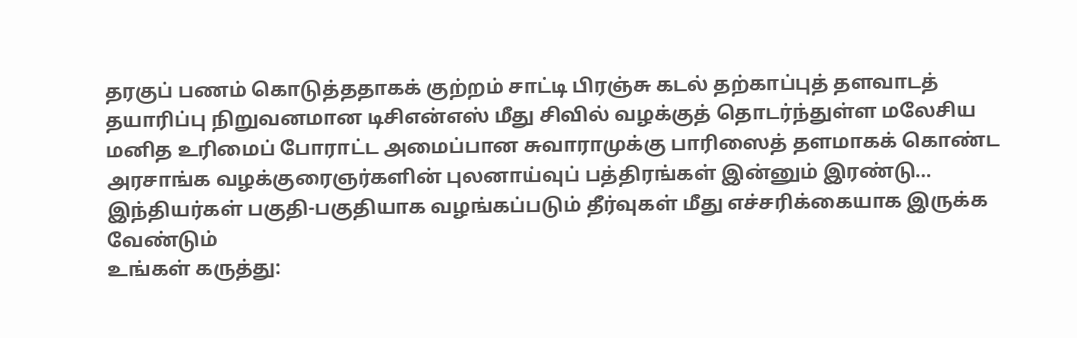தரகுப் பணம் கொடுத்ததாகக் குற்றம் சாட்டி பிரஞ்சு கடல் தற்காப்புத் தளவாடத் தயாரிப்பு நிறுவனமான டிசிஎன்எஸ் மீது சிவில் வழக்குத் தொடர்ந்துள்ள மலேசிய மனித உரிமைப் போராட்ட அமைப்பான சுவாராமுக்கு பாரிஸைத் தளமாகக் கொண்ட அரசாங்க வழக்குரைஞர்களின் புலனாய்வுப் பத்திரங்கள் இன்னும் இரண்டு…
இந்தியர்கள் பகுதி-பகுதியாக வழங்கப்படும் தீர்வுகள் மீது எச்சரிக்கையாக இருக்க வேண்டும்
உங்கள் கருத்து: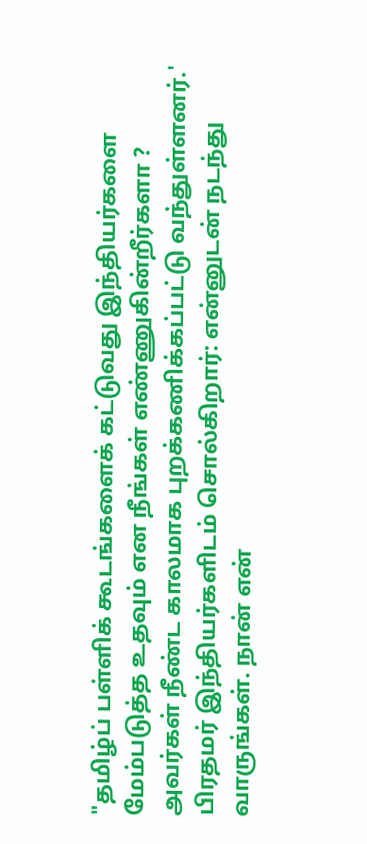"தமிழ்ப் பள்ளிக் கூடங்களைக் கட்டுவது இந்தியர்களை மேம்படுத்த உதவும் என நீங்கள் எண்ணுகின்றீர்களா ? அவர்கள் நீண்ட காலமாக புறக்கணிக்கப்பட்டு வந்துள்ளனர்.' பிரதமர் இந்தியர்களிடம் சொல்கிறார்: என்னுடன் நடந்து வாருங்கள். நான் என்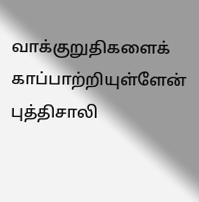வாக்குறுதிகளைக் காப்பாற்றியுள்ளேன் புத்திசாலி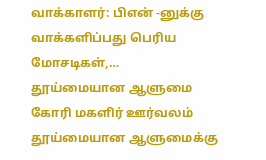வாக்காளர்: பிஎன் -னுக்கு வாக்களிப்பது பெரிய மோசடிகள்,…
தூய்மையான ஆளுமை கோரி மகளிர் ஊர்வலம்
தூய்மையான ஆளுமைக்கு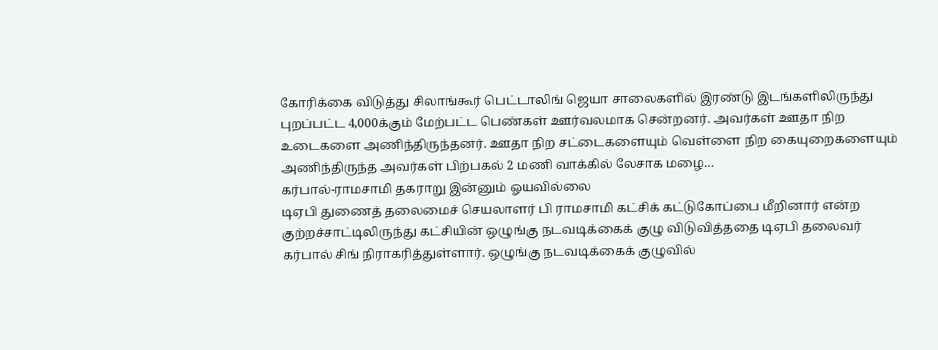கோரிக்கை விடுத்து சிலாங்கூர் பெட்டாலிங் ஜெயா சாலைகளில் இரண்டு இடங்களிலிருந்து புறப்பட்ட 4,000க்கும் மேற்பட்ட பெண்கள் ஊர்வலமாக சென்றனர். அவர்கள் ஊதா நிற உடைகளை அணிந்திருந்தனர். ஊதா நிற சட்டைகளையும் வெள்ளை நிற கையுறைகளையும் அணிந்திருந்த அவர்கள் பிற்பகல் 2 மணி வாக்கில் லேசாக மழை…
கர்பால்-ராமசாமி தகராறு இன்னும் ஓயவில்லை
டிஏபி துணைத் தலைமைச் செயலாளர் பி ராமசாமி கட்சிக் கட்டுகோப்பை மீறினார் என்ற குற்றச்சாட்டிலிருந்து கட்சியின் ஒழுங்கு நடவடிக்கைக் குழு விடுவித்ததை டிஏபி தலைவர் கர்பால் சிங் நிராகரித்துள்ளார். ஒழுங்கு நடவடிக்கைக் குழுவில்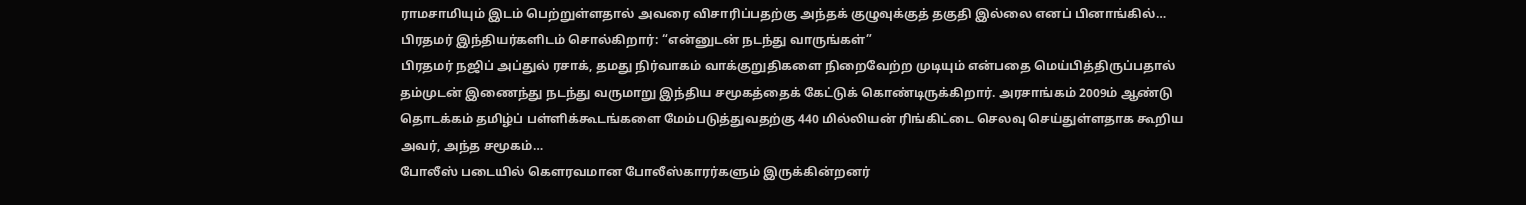ராமசாமியும் இடம் பெற்றுள்ளதால் அவரை விசாரிப்பதற்கு அந்தக் குழுவுக்குத் தகுதி இல்லை எனப் பினாங்கில்…
பிரதமர் இந்தியர்களிடம் சொல்கிறார்: “என்னுடன் நடந்து வாருங்கள்”
பிரதமர் நஜிப் அப்துல் ரசாக், தமது நிர்வாகம் வாக்குறுதிகளை நிறைவேற்ற முடியும் என்பதை மெய்பித்திருப்பதால் தம்முடன் இணைந்து நடந்து வருமாறு இந்திய சமூகத்தைக் கேட்டுக் கொண்டிருக்கிறார். அரசாங்கம் 2009ம் ஆண்டு தொடக்கம் தமிழ்ப் பள்ளிக்கூடங்களை மேம்படுத்துவதற்கு 440 மில்லியன் ரிங்கிட்டை செலவு செய்துள்ளதாக கூறிய அவர், அந்த சமூகம்…
போலீஸ் படையில் கௌரவமான போலீஸ்காரர்களும் இருக்கின்றனர்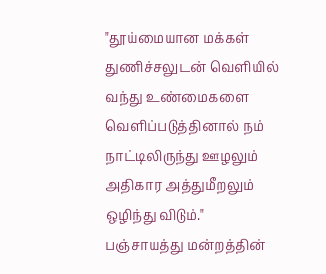"தூய்மையான மக்கள் துணிச்சலுடன் வெளியில் வந்து உண்மைகளை வெளிப்படுத்தினால் நம் நாட்டிலிருந்து ஊழலும் அதிகார அத்துமீறலும் ஒழிந்து விடும்." பஞ்சாயத்து மன்றத்தின்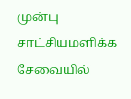முன்பு சாட்சியமளிக்க சேவையில்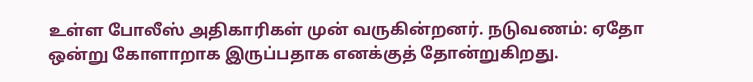உள்ள போலீஸ் அதிகாரிகள் முன் வருகின்றனர். நடுவணம்: ஏதோ ஒன்று கோளாறாக இருப்பதாக எனக்குத் தோன்றுகிறது.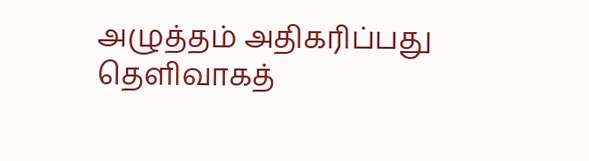அழுத்தம் அதிகரிப்பது தெளிவாகத்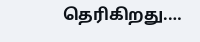தெரிகிறது.…